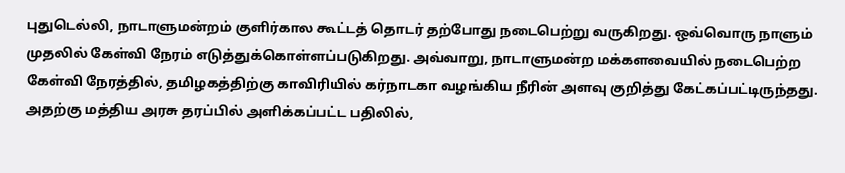புதுடெல்லி, நாடாளுமன்றம் குளிர்கால கூட்டத் தொடர் தற்போது நடைபெற்று வருகிறது. ஒவ்வொரு நாளும் முதலில் கேள்வி நேரம் எடுத்துக்கொள்ளப்படுகிறது. அவ்வாறு, நாடாளுமன்ற மக்களவையில் நடைபெற்ற கேள்வி நேரத்தில், தமிழகத்திற்கு காவிரியில் கர்நாடகா வழங்கிய நீரின் அளவு குறித்து கேட்கப்பட்டிருந்தது. அதற்கு மத்திய அரசு தரப்பில் அளிக்கப்பட்ட பதிலில்,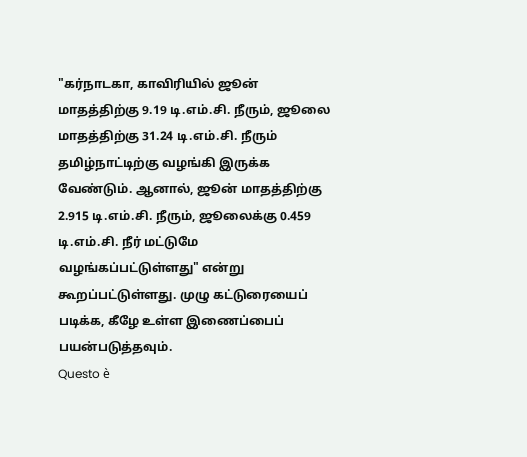"கர்நாடகா, காவிரியில் ஜூன் மாதத்திற்கு 9.19 டி.எம்.சி. நீரும், ஜூலை மாதத்திற்கு 31.24 டி.எம்.சி. நீரும் தமிழ்நாட்டிற்கு வழங்கி இருக்க வேண்டும். ஆனால், ஜூன் மாதத்திற்கு 2.915 டி.எம்.சி. நீரும், ஜூலைக்கு 0.459 டி.எம்.சி. நீர் மட்டுமே வழங்கப்பட்டுள்ளது" என்று கூறப்பட்டுள்ளது. முழு கட்டுரையைப் படிக்க, கீழே உள்ள இணைப்பைப் பயன்படுத்தவும்.
Questo è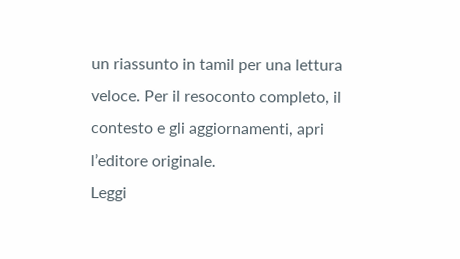un riassunto in tamil per una lettura veloce. Per il resoconto completo, il contesto e gli aggiornamenti, apri l’editore originale.
Leggi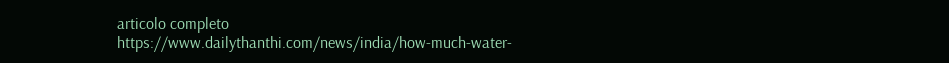articolo completo
https://www.dailythanthi.com/news/india/how-much-water-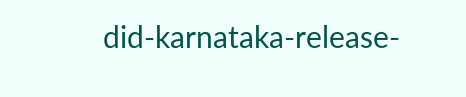did-karnataka-release-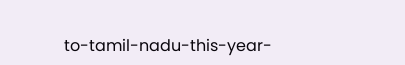to-tamil-nadu-this-year-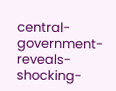central-government-reveals-shocking-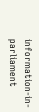information-in-parliament